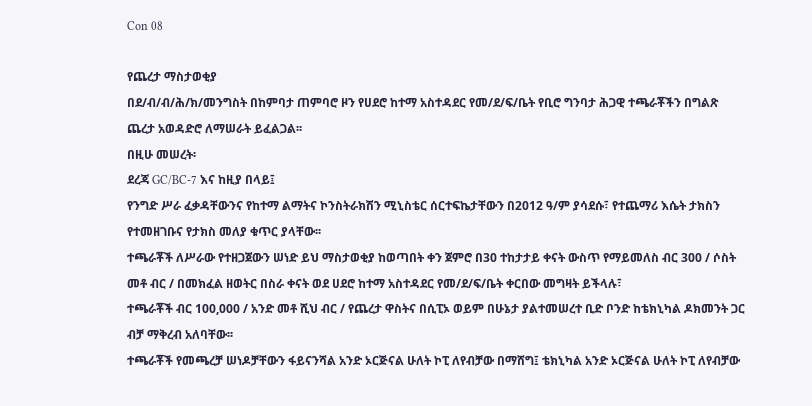Con 08

የጨረታ ማስታወቂያ
በደ/ብ/ብ/ሕ/ክ/መንግስት በከምባታ ጠምባሮ ዞን የሀደሮ ከተማ አስተዳደር የመ/ደ/ፍ/ቤት የቢሮ ግንባታ ሕጋዊ ተጫራቾችን በግልጽ ጨረታ አወዳድሮ ለማሠራት ይፈልጋል፡፡
በዚሁ መሠረት፡
ደረጃ GC/BC-7 እና ከዚያ በላይ፤
የንግድ ሥራ ፈቃዳቸውንና የከተማ ልማትና ኮንስትራክሽን ሚኒስቴር ሰርተፍኬታቸውን በ2012 ዓ/ም ያሳደሱ፣ የተጨማሪ እሴት ታክስን የተመዘገቡና የታክስ መለያ ቁጥር ያላቸው፡፡
ተጫራቾች ለሥራው የተዘጋጀውን ሠነድ ይህ ማስታወቂያ ከወጣበት ቀን ጀምሮ በ30 ተከታታይ ቀናት ውስጥ የማይመለስ ብር 300 / ሶስት መቶ ብር / በመክፈል ዘወትር በስራ ቀናት ወደ ሀደሮ ከተማ አስተዳደር የመ/ደ/ፍ/ቤት ቀርበው መግዛት ይችላሉ፣
ተጫራቾች ብር 100,000 / አንድ መቶ ሺህ ብር / የጨረታ ዋስትና በሲፒኦ ወይም በሁኔታ ያልተመሠረተ ቢድ ቦንድ ከቴክኒካል ዶክመንት ጋር ብቻ ማቅረብ አለባቸው፡፡
ተጫራቾች የመጫረቻ ሠነዶቻቸውን ፋይናንሻል አንድ ኦርጅናል ሁለት ኮፒ ለየብቻው በማሸግ፤ ቴክኒካል አንድ ኦርጅናል ሁለት ኮፒ ለየብቻው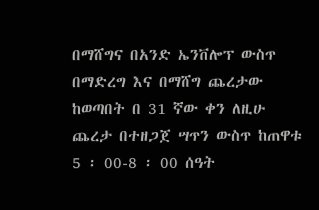በማሸግና በአንድ ኤንቨሎፕ ውስጥ በማድረግ እና በማሸግ ጨረታው ከወጣበት በ 31 ኛው ቀን ለዚሁ ጨረታ በተዘጋጀ ሣጥን ውስጥ ከጠዋቱ 5 ፡ 00-8 ፡ 00 ሰዓት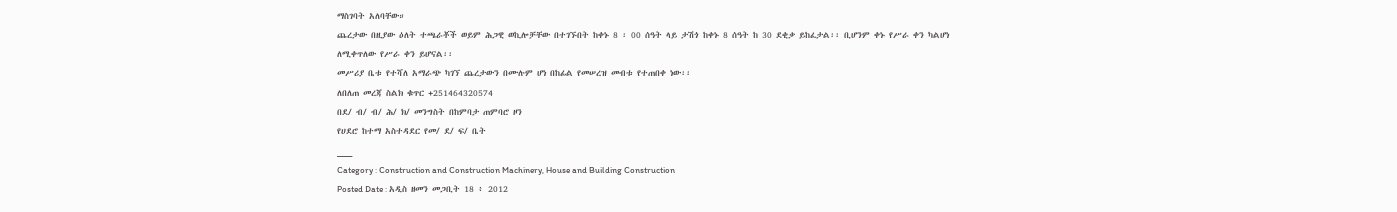ማስገባት አለባቸው።
ጨረታው በዚያው ዕለት ተጫራቾች ወይም ሕጋዊ ወኪሎቻቸው በተገኙበት ከቀኑ 8 ፡ 00 ሰዓት ላይ ታሽጎ ከቀኑ 8 ሰዓት ከ 30 ደቂቃ ይከፈታል፡፡ ቢሆንም ቀኑ የሥራ ቀን ካልሆነ ለሚቀጥለው የሥራ ቀን ይሆናል፡፡
መሥሪያ ቤቱ የተሻለ አማራጭ ካገኘ ጨረታውን በሙሉም ሆነ በከፊል የመሠረዝ መብቱ የተጠበቀ ነው፡፡
ለበለጠ መረጃ ስልክ ቁጥር +251464320574
በደ/ ብ/ ብ/ ሕ/ ክ/ መንግስት በከምባታ ጠምባሮ ዞን
የሀደሮ ከተማ አስተዳደር የመ/ ደ/ ፍ/ ቤት
___
Category : Construction and Construction Machinery, House and Building Construction
Posted Date : አዲስ ዘመን መጋቢት 18 ፥ 2012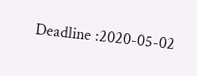Deadline :2020-05-02